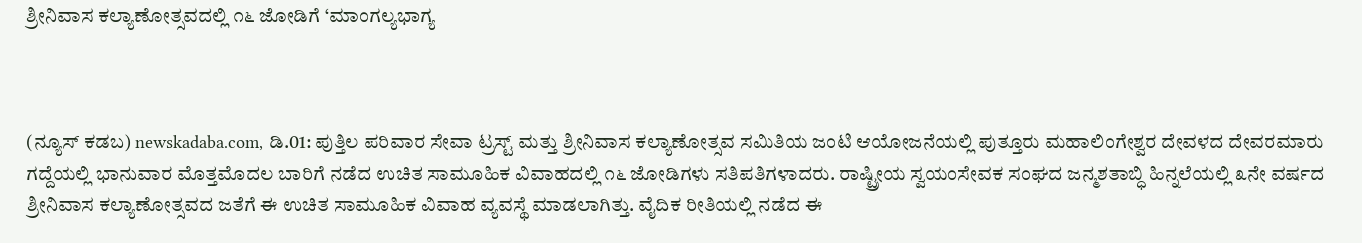ಶ್ರೀನಿವಾಸ ಕಲ್ಯಾಣೋತ್ಸವದಲ್ಲಿ ೧೬ ಜೋಡಿಗೆ ‘ಮಾಂಗಲ್ಯಭಾಗ್ಯ



(ನ್ಯೂಸ್ ಕಡಬ) newskadaba.com, ಡಿ.01: ಪುತ್ತಿಲ ಪರಿವಾರ ಸೇವಾ ಟ್ರಸ್ಟ್ ಮತ್ತು ಶ್ರೀನಿವಾಸ ಕಲ್ಯಾಣೋತ್ಸವ ಸಮಿತಿಯ ಜಂಟಿ ಆಯೋಜನೆಯಲ್ಲಿ ಪುತ್ತೂರು ಮಹಾಲಿಂಗೇಶ್ವರ ದೇವಳದ ದೇವರಮಾರು ಗದ್ದೆಯಲ್ಲಿ ಭಾನುವಾರ ಮೊತ್ತಮೊದಲ ಬಾರಿಗೆ ನಡೆದ ಉಚಿತ ಸಾಮೂಹಿಕ ವಿವಾಹದಲ್ಲಿ ೧೬ ಜೋಡಿಗಳು ಸತಿಪತಿಗಳಾದರು. ರಾಷ್ಟ್ರೀಯ ಸ್ವಯಂಸೇವಕ ಸಂಘದ ಜನ್ಮಶತಾಬ್ಧಿ ಹಿನ್ನಲೆಯಲ್ಲಿ ೩ನೇ ವರ್ಷದ ಶ್ರೀನಿವಾಸ ಕಲ್ಯಾಣೋತ್ಸವದ ಜತೆಗೆ ಈ ಉಚಿತ ಸಾಮೂಹಿಕ ವಿವಾಹ ವ್ಯವಸ್ಥೆ ಮಾಡಲಾಗಿತ್ತು. ವೈದಿಕ ರೀತಿಯಲ್ಲಿ ನಡೆದ ಈ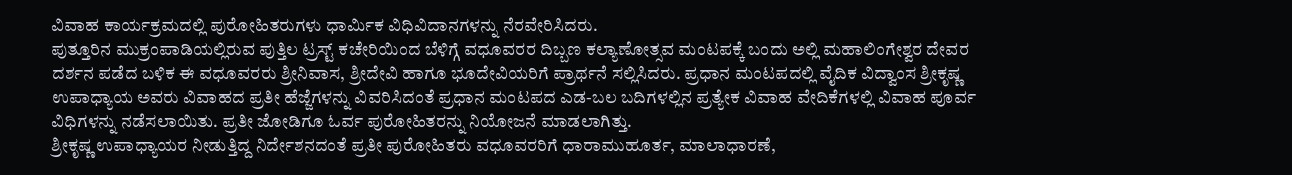ವಿವಾಹ ಕಾರ್ಯಕ್ರಮದಲ್ಲಿ ಪುರೋಹಿತರುಗಳು ಧಾರ್ಮಿಕ ವಿಧಿವಿದಾನಗಳನ್ನು ನೆರವೇರಿಸಿದರು.
ಪುತ್ತೂರಿನ ಮುಕ್ರಂಪಾಡಿಯಲ್ಲಿರುವ ಪುತ್ತಿಲ ಟ್ರಸ್ಟ್ ಕಚೇರಿಯಿಂದ ಬೆಳಿಗ್ಗೆ ವಧೂವರರ ದಿಬ್ಬಣ ಕಲ್ಯಾಣೋತ್ಸವ ಮಂಟಪಕ್ಕೆ ಬಂದು ಅಲ್ಲಿ ಮಹಾಲಿಂಗೇಶ್ವರ ದೇವರ ದರ್ಶನ ಪಡೆದ ಬಳಿಕ ಈ ವಧೂವರರು ಶ್ರೀನಿವಾಸ, ಶ್ರೀದೇವಿ ಹಾಗೂ ಭೂದೇವಿಯರಿಗೆ ಪ್ರಾರ್ಥನೆ ಸಲ್ಲಿಸಿದರು. ಪ್ರಧಾನ ಮಂಟಪದಲ್ಲಿ ವೈದಿಕ ವಿದ್ವಾಂಸ ಶ್ರೀಕೃಷ್ಣ ಉಪಾಧ್ಯಾಯ ಅವರು ವಿವಾಹದ ಪ್ರತೀ ಹೆಜ್ಜೆಗಳನ್ನು ವಿವರಿಸಿದಂತೆ ಪ್ರಧಾನ ಮಂಟಪದ ಎಡ-ಬಲ ಬದಿಗಳಲ್ಲಿನ ಪ್ರತ್ಯೇಕ ವಿವಾಹ ವೇದಿಕೆಗಳಲ್ಲಿ ವಿವಾಹ ಪೂರ್ವ ವಿಧಿಗಳನ್ನು ನಡೆಸಲಾಯಿತು. ಪ್ರತೀ ಜೋಡಿಗೂ ಓರ್ವ ಪುರೋಹಿತರನ್ನು ನಿಯೋಜನೆ ಮಾಡಲಾಗಿತ್ತು.
ಶ್ರೀಕೃಷ್ಣ ಉಪಾಧ್ಯಾಯರ ನೀಡುತ್ತಿದ್ದ ನಿರ್ದೇಶನದಂತೆ ಪ್ರತೀ ಪುರೋಹಿತರು ವಧೂವರರಿಗೆ ಧಾರಾಮುಹೂರ್ತ, ಮಾಲಾಧಾರಣೆ,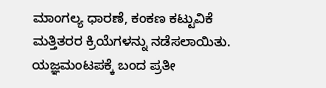ಮಾಂಗಲ್ಯ ಧಾರಣೆ, ಕಂಕಣ ಕಟ್ಟುವಿಕೆ ಮತ್ತಿತರರ ಕ್ರಿಯೆಗಳನ್ನು ನಡೆಸಲಾಯಿತು. ಯಜ್ಞಮಂಟಪಕ್ಕೆ ಬಂದ ಪ್ರತೀ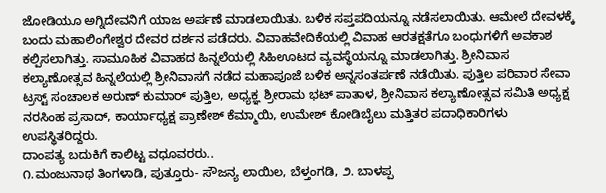ಜೋಡಿಯೂ ಅಗ್ನಿದೇವನಿಗೆ ಯಾಜ ಅರ್ಪಣೆ ಮಾಡಲಾಯಿತು. ಬಳಿಕ ಸಪ್ತಪದಿಯನ್ನೂ ನಡೆಸಲಾಯಿತು. ಆಮೇಲೆ ದೇವಳಕ್ಕೆ ಬಂದು ಮಹಾಲಿಂಗೇಶ್ವರ ದೇವರ ದರ್ಶನ ಪಡೆದರು. ವಿವಾಹವೇದಿಕೆಯಲ್ಲಿ ವಿವಾಹ ಆರತಕ್ಷತೆಗೂ ಬಂಧುಗಳಿಗೆ ಅವಕಾಶ ಕಲ್ಪಿಸಲಾಗಿತ್ತು. ಸಾಮೂಹಿಕ ವಿವಾಹದ ಹಿನ್ನಲೆಯಲ್ಲಿ ಸಿಹಿಊಟದ ವ್ಯವಸ್ಥೆಯನ್ನೂ ಮಾಡಲಾಗಿತ್ತು. ಶ್ರೀನಿವಾಸ ಕಲ್ಯಾಣೋತ್ಸವ ಹಿನ್ನಲೆಯಲ್ಲಿ ಶ್ರೀನಿವಾಸಗೆ ನಡೆದ ಮಹಾಪೂಜೆ ಬಳಿಕ ಅನ್ನಸಂತರ್ಪಣೆ ನಡೆಯಿತು. ಪುತ್ತಿಲ ಪರಿವಾರ ಸೇವಾ ಟ್ರಸ್ಟ್ ಸಂಚಾಲಕ ಅರುಣ್ ಕುಮಾರ್ ಪುತ್ತಿಲ, ಅಧ್ಯಕ್ಞ ಶ್ರೀರಾಮ ಭಟ್ ಪಾತಾಳ, ಶ್ರೀನಿವಾಸ ಕಲ್ಯಾಣೋತ್ಸವ ಸಮಿತಿ ಅಧ್ಯಕ್ಷ ನರಸಿಂಹ ಪ್ರಸಾದ್, ಕಾರ್ಯಾಧ್ಯಕ್ಷ ಪ್ರಾಣೇಶ್ ಕೆಮ್ಮಾಯಿ, ಉಮೇಶ್ ಕೋಡಿಬೈಲು ಮತ್ತಿತರ ಪದಾಧಿಕಾರಿಗಳು ಉಪಸ್ಥಿತರಿದ್ದರು.
ದಾಂಪತ್ಯ ಬದುಕಿಗೆ ಕಾಲಿಟ್ಟ ವಧೂವರರು..
೧.ಮಂಜುನಾಥ ತಿಂಗಳಾಡಿ, ಪುತ್ತೂರು- ಸೌಜನ್ಯ ಲಾಯಿಲ, ಬೆಳ್ತಂಗಡಿ, ೨. ಬಾಳಪ್ಪ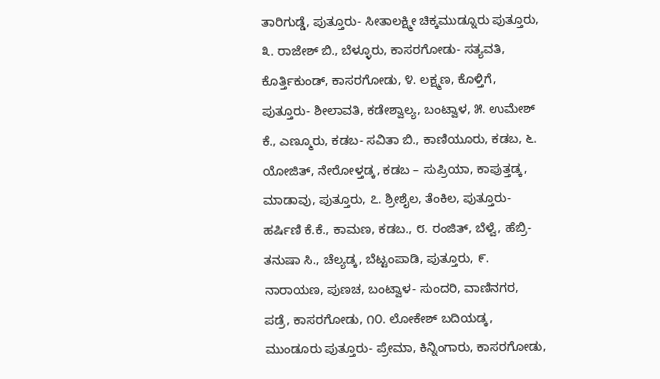ತಾರಿಗುಡ್ಡೆ, ಪುತ್ತೂರು- ಸೀತಾಲಕ್ಷ್ಮೀ ಚಿಕ್ಕಮುಡ್ನೂರು ಪುತ್ತೂರು, ೩. ರಾಜೇಶ್ ಬಿ., ಬೆಳ್ಳೂರು, ಕಾಸರಗೋಡು- ಸತ್ಯವತಿ, ಕೊರ್ತ್ತಿಕುಂಡ್, ಕಾಸರಗೋಡು, ೪. ಲಕ್ಷ್ಮಣ, ಕೊಳ್ತಿಗೆ, ಪುತ್ತೂರು- ಶೀಲಾವತಿ, ಕಡೇಶ್ವಾಲ್ಯ, ಬಂಟ್ವಾಳ, ೫. ಉಮೇಶ್ ಕೆ., ಎಣ್ಮೂರು, ಕಡಬ- ಸವಿತಾ ಬಿ., ಕಾಣಿಯೂರು, ಕಡಬ, ೬. ಯೋಜಿತ್, ನೇರೋಳ್ತಡ್ಕ, ಕಡಬ – ಸುಪ್ರಿಯಾ, ಕಾಪುತ್ತಡ್ಕ, ಮಾಡಾವು, ಪುತ್ತೂರು, ೭. ಶ್ರೀಶೈಲ, ತೆಂಕಿಲ, ಪುತ್ತೂರು- ಹರ್ಷಿಣಿ ಕೆ.ಕೆ., ಕಾಮಣ, ಕಡಬ., ೮. ರಂಜಿತ್, ಬೆಳ್ವೆ, ಹೆಬ್ರಿ- ತನುಷಾ ಸಿ., ಚೆಲ್ಯಡ್ಕ, ಬೆಟ್ಟಂಪಾಡಿ, ಪುತ್ತೂರು, ೯. ನಾರಾಯಣ, ಪುಣಚ, ಬಂಟ್ವಾಳ- ಸುಂದರಿ, ವಾಣಿನಗರ, ಪಡ್ರೆ, ಕಾಸರಗೋಡು, ೧೦. ಲೋಕೇಶ್ ಬದಿಯಡ್ಕ, ಮುಂಡೂರು ಪುತ್ತೂರು- ಪ್ರೇಮಾ, ಕಿನ್ನಿಂಗಾರು, ಕಾಸರಗೋಡು,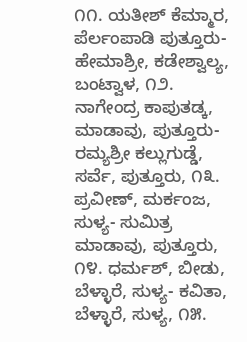೧೧. ಯತೀಶ್ ಕೆಮ್ಮಾರ, ಪೆರ್ಲಂಪಾಡಿ ಪುತ್ತೂರು- ಹೇಮಾಶ್ರೀ, ಕಡೇಶ್ವಾಲ್ಯ, ಬಂಟ್ವಾಳ, ೧೨. ನಾಗೇಂದ್ರ ಕಾಪುತಡ್ಕ, ಮಾಡಾವು, ಪುತ್ತೂರು- ರಮ್ಯಶ್ರೀ ಕಲ್ಲುಗುಡ್ಡೆ, ಸರ್ವೆ, ಪುತ್ತೂರು, ೧೩. ಪ್ರವೀಣ್, ಮರ್ಕಂಜ, ಸುಳ್ಯ- ಸುಮಿತ್ರ ಮಾಡಾವು, ಪುತ್ತೂರು, ೧೪. ಧರ್ಮಶ್, ಬೀಡು, ಬೆಳ್ಳಾರೆ, ಸುಳ್ಯ- ಕವಿತಾ, ಬೆಳ್ಳಾರೆ, ಸುಳ್ಯ, ೧೫.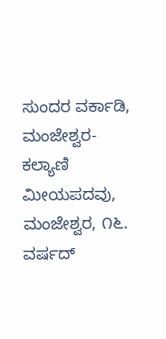ಸುಂದರ ವರ್ಕಾಡಿ, ಮಂಜೇಶ್ವರ- ಕಲ್ಯಾಣಿ ಮೀಯಪದವು, ಮಂಜೇಶ್ವರ, ೧೬. ವರ್ಷದ್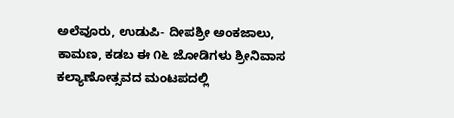ಅಲೆವೂರು, ಉಡುಪಿ- ದೀಪಶ್ರೀ ಅಂಕಜಾಲು, ಕಾಮಣ, ಕಡಬ ಈ ೧೬ ಜೋಡಿಗಳು ಶ್ರೀನಿವಾಸ ಕಲ್ಯಾಣೋತ್ಸವದ ಮಂಟಪದಲ್ಲಿ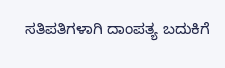ಸತಿಪತಿಗಳಾಗಿ ದಾಂಪತ್ಯ ಬದುಕಿಗೆ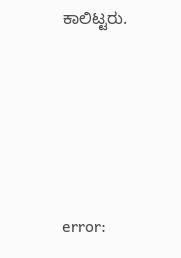ಕಾಲಿಟ್ಟರು.





error: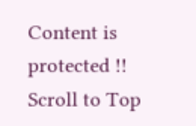Content is protected !!
Scroll to Top